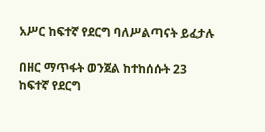አሥር ከፍተኛ የደርግ ባለሥልጣናት ይፈታሉ

በዘር ማጥፋት ወንጀል ከተከሰሱት 23 ከፍተኛ የደርግ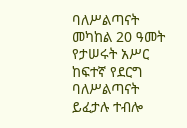ባለሥልጣናት መካከል 20 ዓመት የታሠሩት አሥር ከፍተኛ የደርግ ባለሥልጣናት ይፈታሉ ተብሎ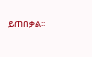ይጠበቃል፡፡